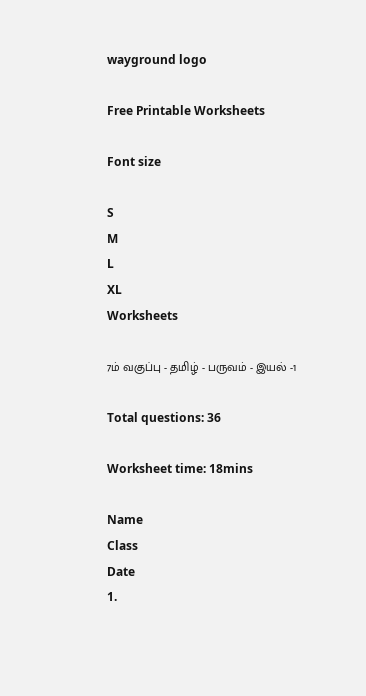wayground logo

Free Printable Worksheets

Font size

S
M
L
XL
Worksheets

7ம் வகுப்பு - தமிழ் - பருவம் - இயல் -1

Total questions: 36

Worksheet time: 18mins

Name
Class
Date
1.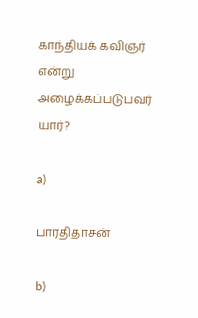காந்தியக் கவிஞர் என்று அழைக்கப்படுபவர் யார்?

a)

பாரதிதாசன்

b)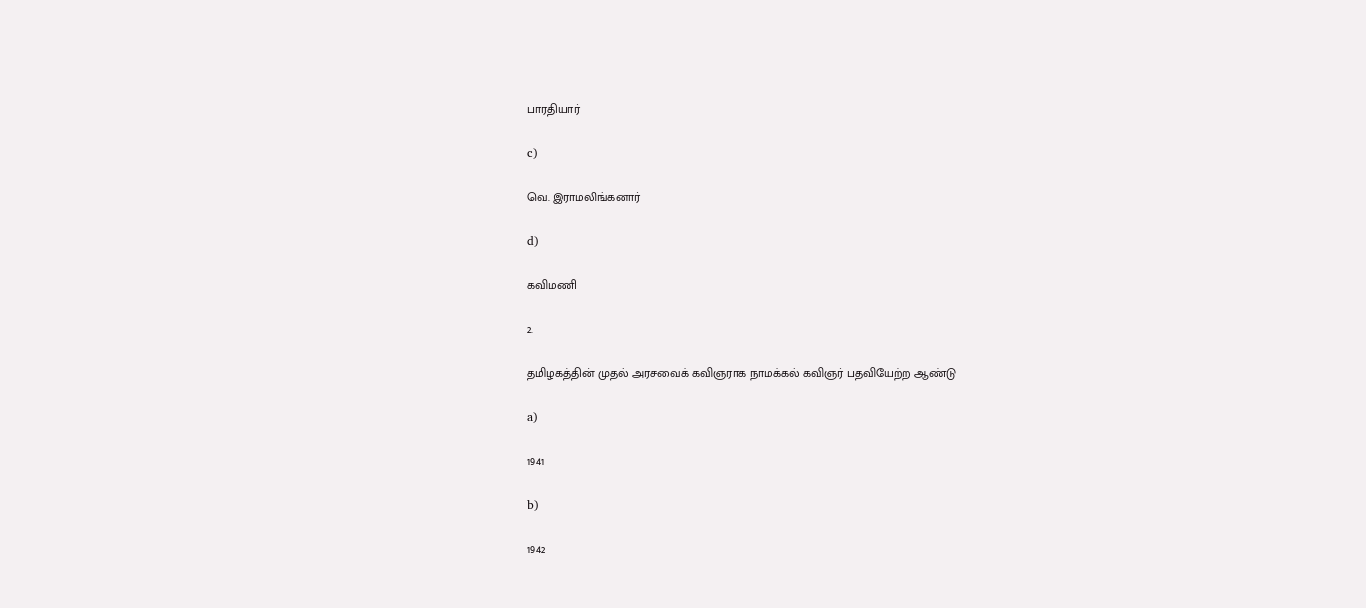பாரதியார்

c)

வெ. இராமலிங்கனார்

d)

கவிமணி

2.

தமிழகத்தின் முதல் அரசவைக் கவிஞராக நாமக்கல் கவிஞர் பதவியேற்ற ஆண்டு

a)

1941

b)

1942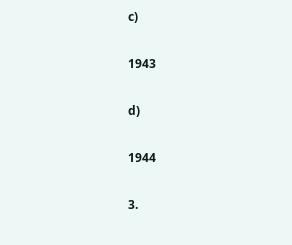c)

1943

d)

1944

3.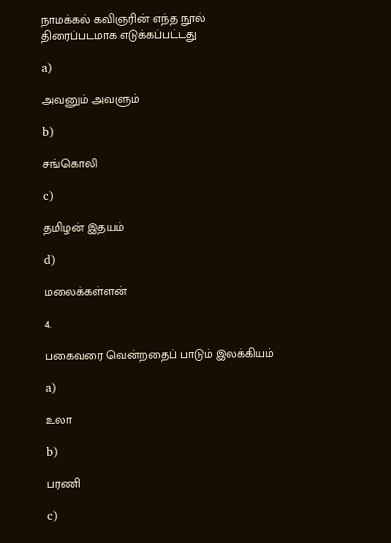நாமக்கல் கவிஞரின் எந்த நூல் திரைப்படமாக எடுக்கப்பட்டது

a)

அவனும் அவளும்

b)

சங்கொலி

c)

தமிழன் இதயம்

d)

மலைக்கள்ளன்

4.

பகைவரை வென்றதைப் பாடும் இலக்கியம்

a)

உலா

b)

பரணி

c)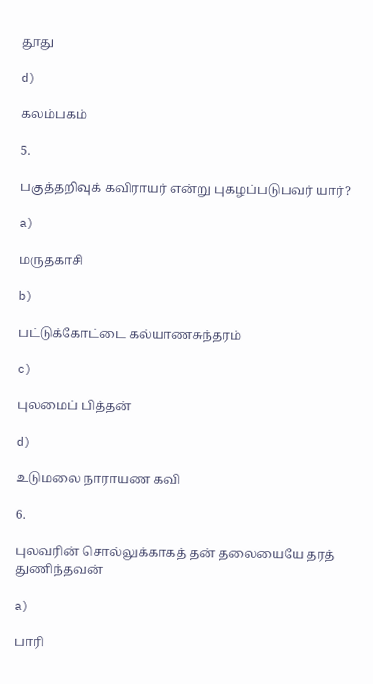தூது

d)

கலம்பகம்

5.

பகுத்தறிவுக் கவிராயர் என்று புகழப்படுபவர் யார்?

a)

மருதகாசி

b)

பட்டுக்கோட்டை கல்யாணசுந்தரம்

c)

புலமைப் பித்தன்

d)

உடுமலை நாராயண கவி

6.

புலவரின் சொல்லுக்காகத் தன் தலையையே தரத் துணிந்தவன்

a)

பாரி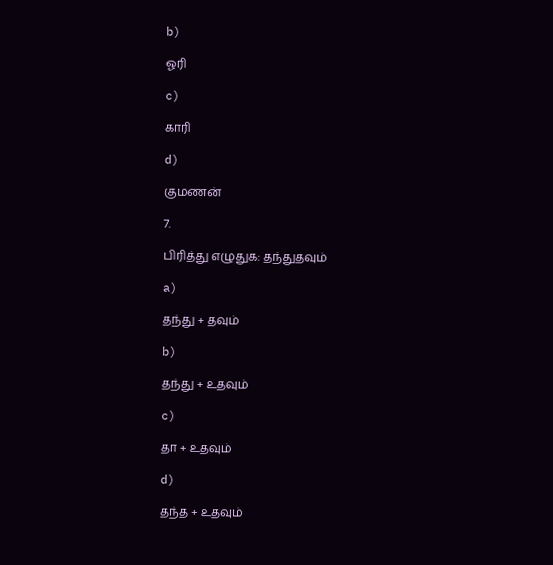b)

ஓரி

c)

காரி

d)

குமணன்

7.

பிரித்து எழுதுக: தந்துதவும்

a)

தந்து + தவும்

b)

தந்து + உதவும்

c)

தா + உதவும்

d)

தந்த + உதவும்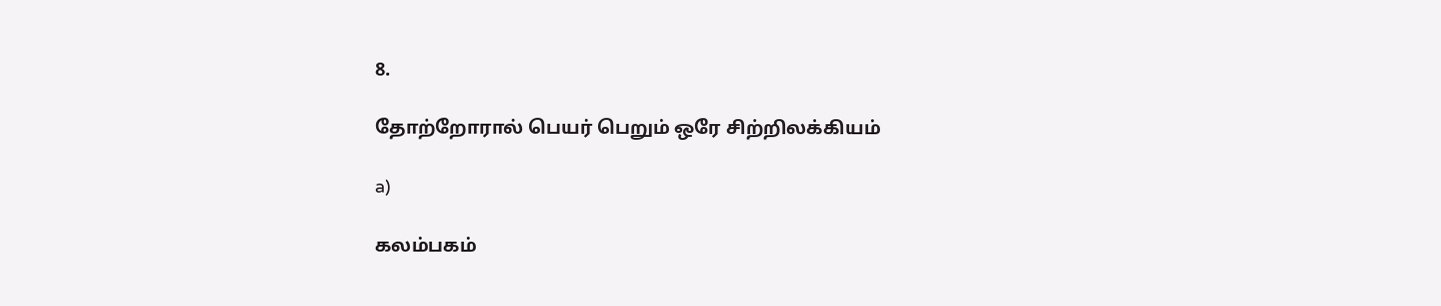8.

தோற்றோரால் பெயர் பெறும் ஒரே சிற்றிலக்கியம்

a)

கலம்பகம்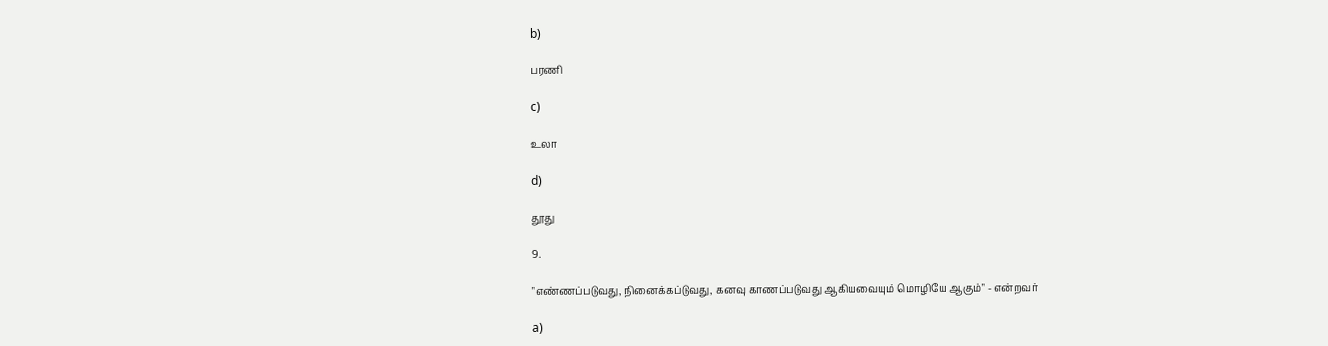b)

பரணி

c)

உலா

d)

தூது

9.

"எண்ணப்படுவது, நினைக்கப்டுவது, கனவு காணப்படுவது ஆகியவையும் மொழியே ஆகும்" - என்றவர்

a)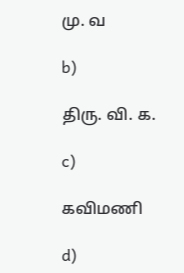மு. வ

b)

திரு. வி. க.

c)

கவிமணி

d)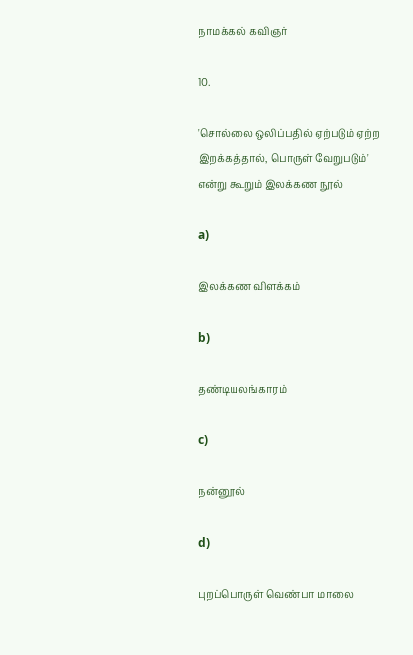நாமக்கல் கவிஞர்

10.

'சொல்லை ஒலிப்பதில் ஏற்படும் ஏற்ற இறக்கத்தால், பொருள் வேறுபடும்' என்று கூறும் இலக்கண நூல்

a)

இலக்கண விளக்கம்

b)

தண்டியலங்காரம்

c)

நன்னூல்

d)

புறப்பொருள் வெண்பா மாலை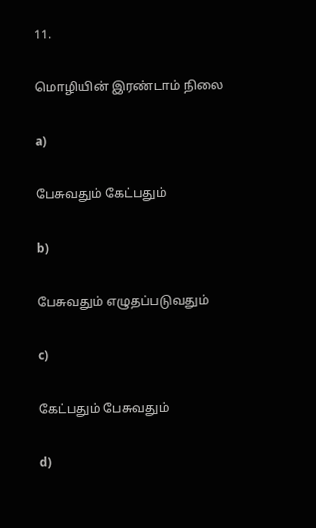11.

மொழியின் இரண்டாம் நிலை

a)

பேசுவதும் கேட்பதும்

b)

பேசுவதும் எழுதப்படுவதும்

c)

கேட்பதும் பேசுவதும்

d)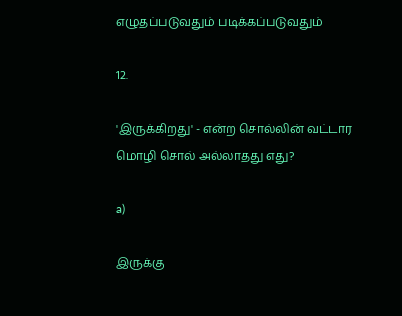எழுதப்படுவதும் படிக்கப்படுவதும்

12.

'இருக்கிறது' - என்ற சொல்லின் வட்டார மொழி சொல் அல்லாதது எது?

a)

இருக்கு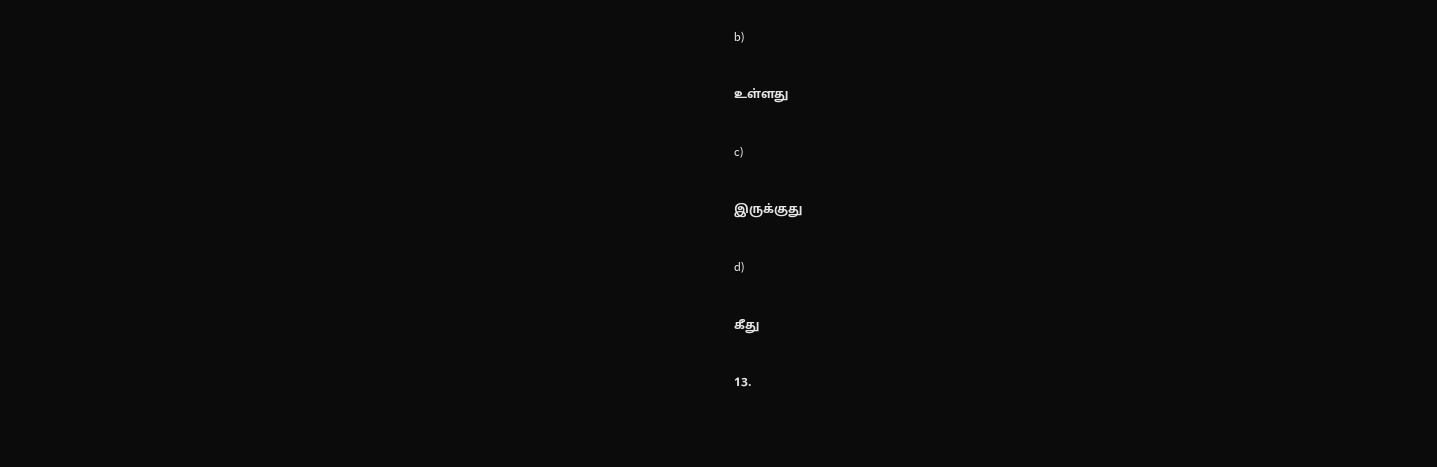b)

உள்ளது

c)

இருக்குது

d)

கீது

13.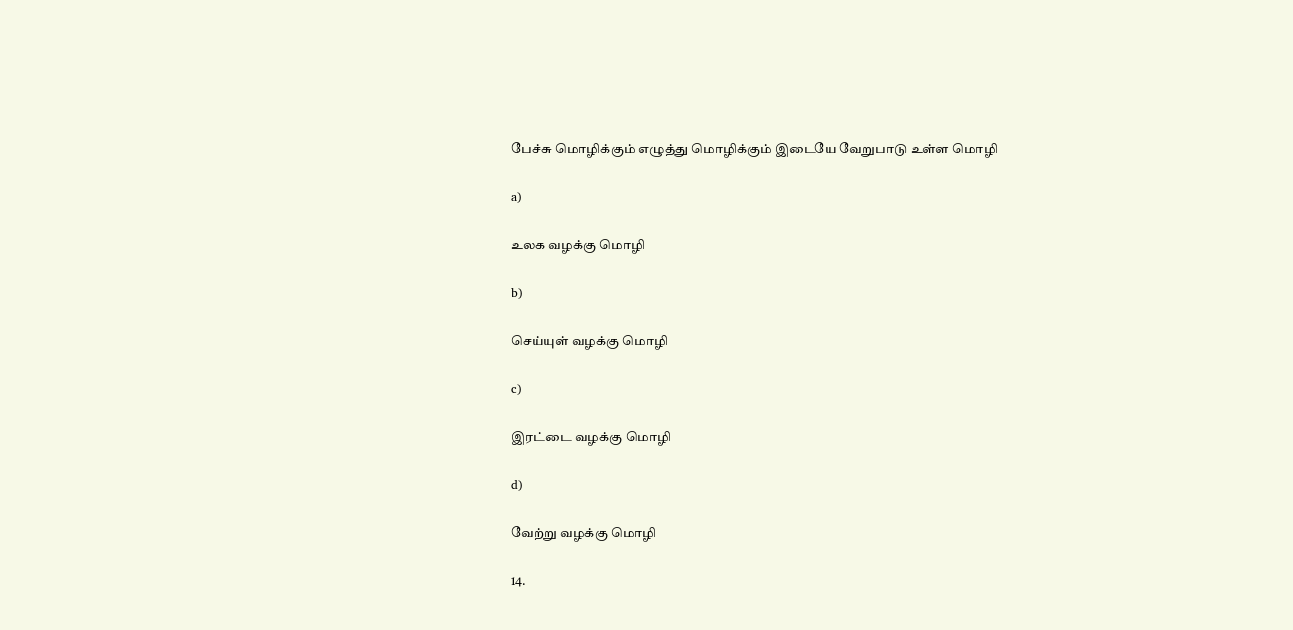பேச்சு மொழிக்கும் எழுத்து மொழிக்கும் இடையே வேறுபாடு உள்ள மொழி

a)

உலக வழக்கு மொழி

b)

செய்யுள் வழக்கு மொழி

c)

இரட்டை வழக்கு மொழி

d)

வேற்று வழக்கு மொழி

14.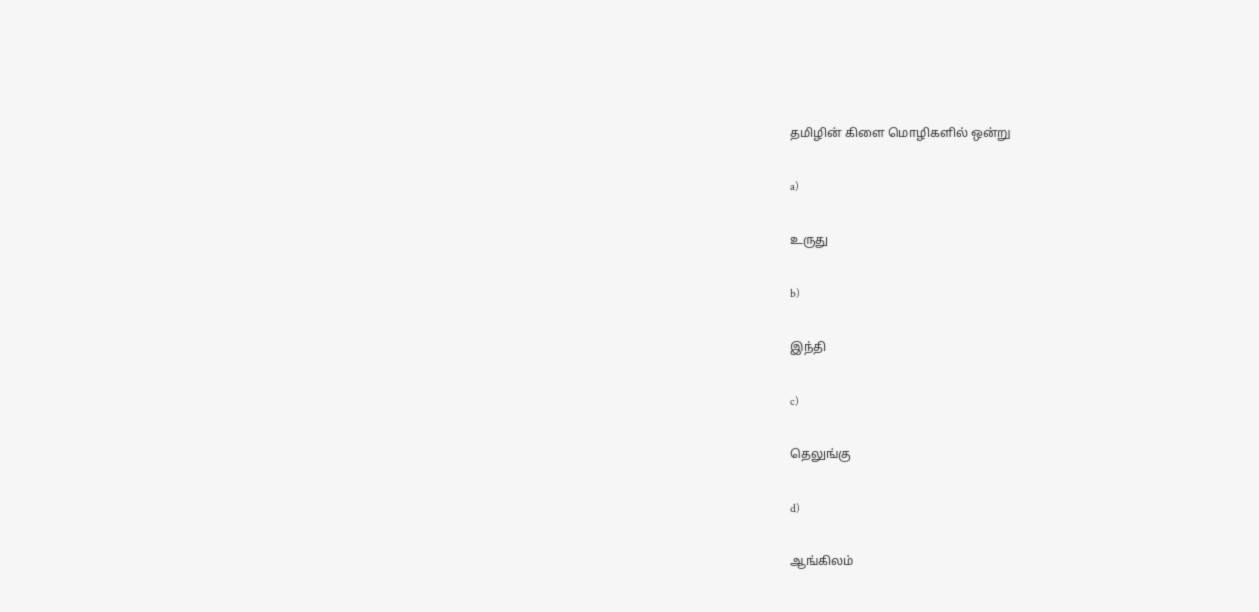தமிழின் கிளை மொழிகளில் ஒன்று

a)

உருது

b)

இந்தி

c)

தெலுங்கு

d)

ஆங்கிலம்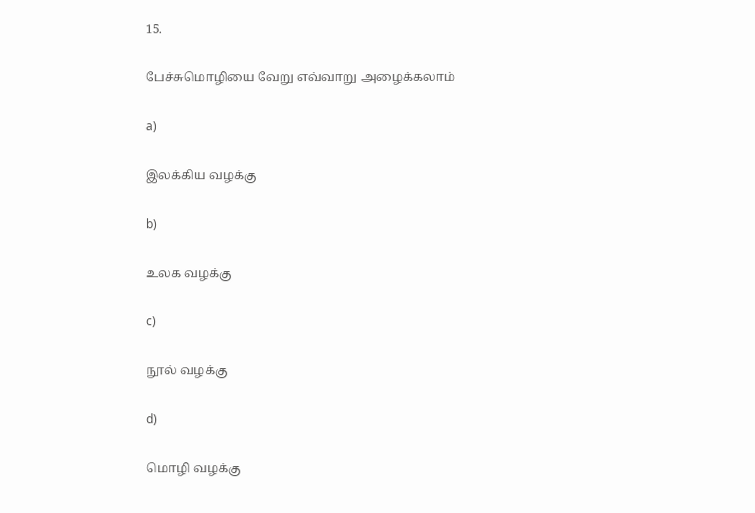15.

பேச்சுமொழியை வேறு எவ்வாறு அழைக்கலாம்

a)

இலக்கிய வழக்கு

b)

உலக வழக்கு

c)

நூல் வழக்கு

d)

மொழி வழக்கு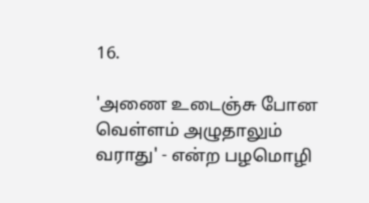16.

'அணை உடைஞ்சு போன வெள்ளம் அழுதாலும் வராது' - என்ற பழமொழி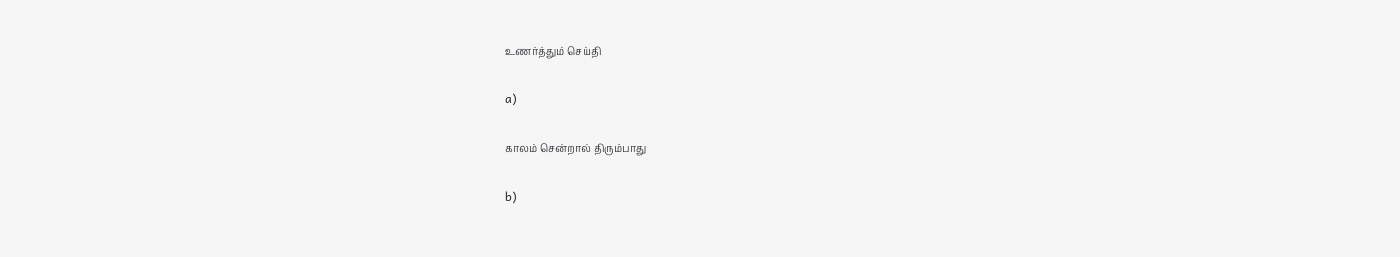உணர்த்தும் செய்தி

a)

காலம் சென்றால் திரும்பாது

b)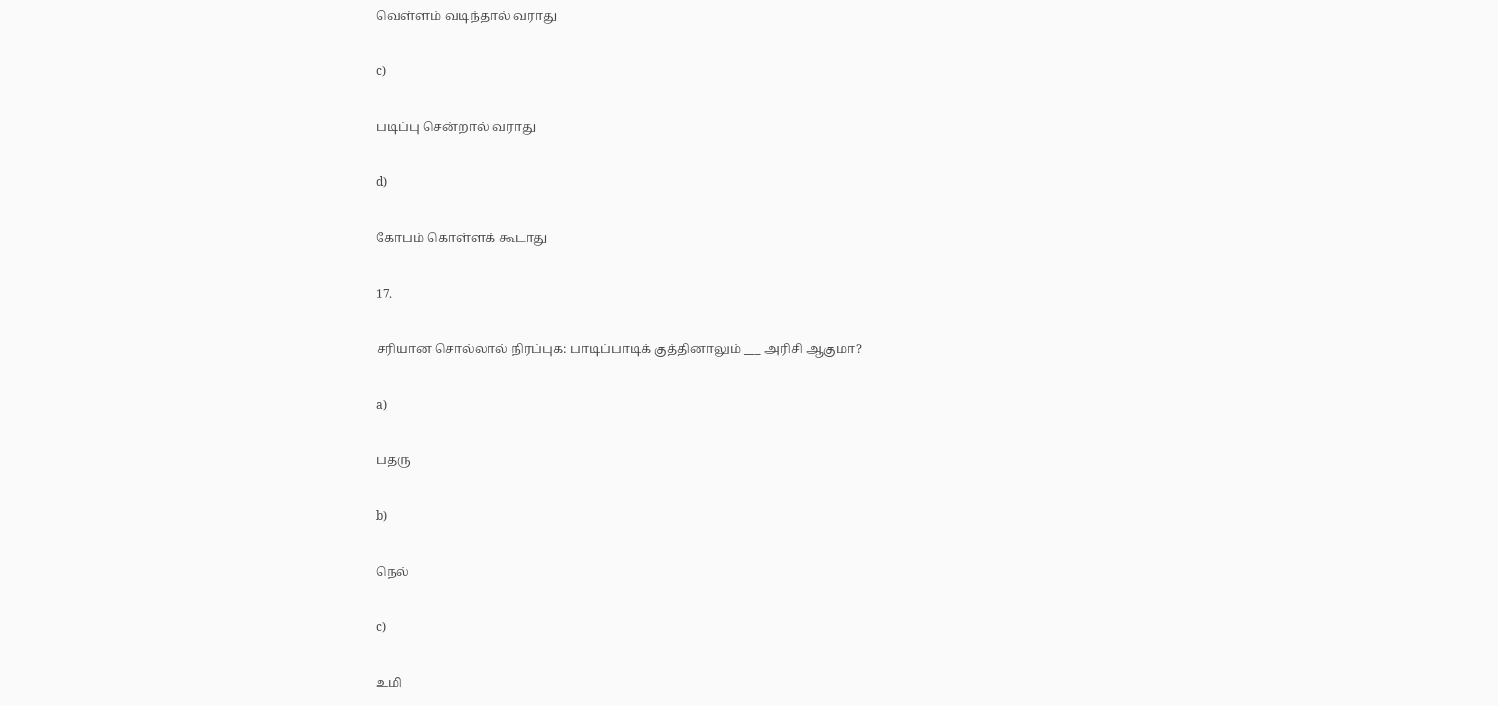வெள்ளம் வடிந்தால் வராது

c)

படிப்பு சென்றால் வராது

d)

கோபம் கொள்ளக் கூடாது

17.

சரியான சொல்லால் நிரப்புக: பாடிப்பாடிக் குத்தினாலும் ___ அரிசி ஆகுமா?

a)

பதரு

b)

நெல்

c)

உமி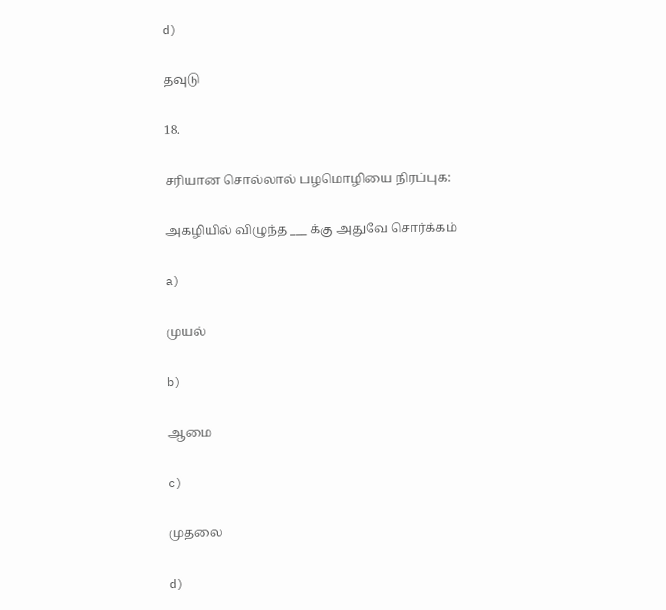d)

தவுடு

18.

சரியான சொல்லால் பழமொழியை நிரப்புக:

அகழியில் விழுந்த ___ க்கு அதுவே சொர்க்கம்

a)

முயல்

b)

ஆமை

c)

முதலை

d)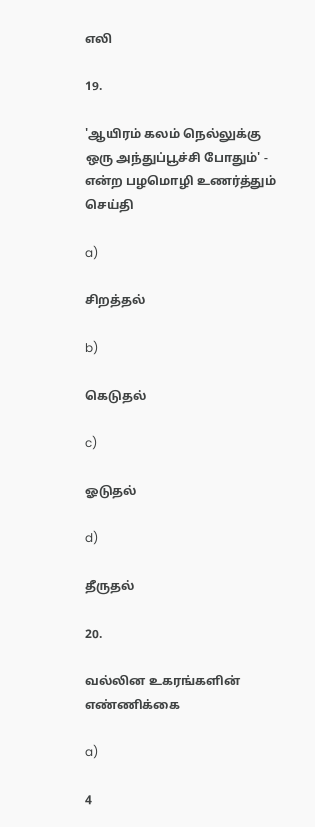எலி

19.

'ஆயிரம் கலம் நெல்லுக்கு ஒரு அந்துப்பூச்சி போதும்' - என்ற பழமொழி உணர்த்தும் செய்தி

a)

சிறத்தல்

b)

கெடுதல்

c)

ஓடுதல்

d)

தீருதல்

20.

வல்லின உகரங்களின் எண்ணிக்கை

a)

4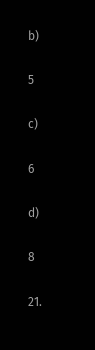b)

5

c)

6

d)

8

21.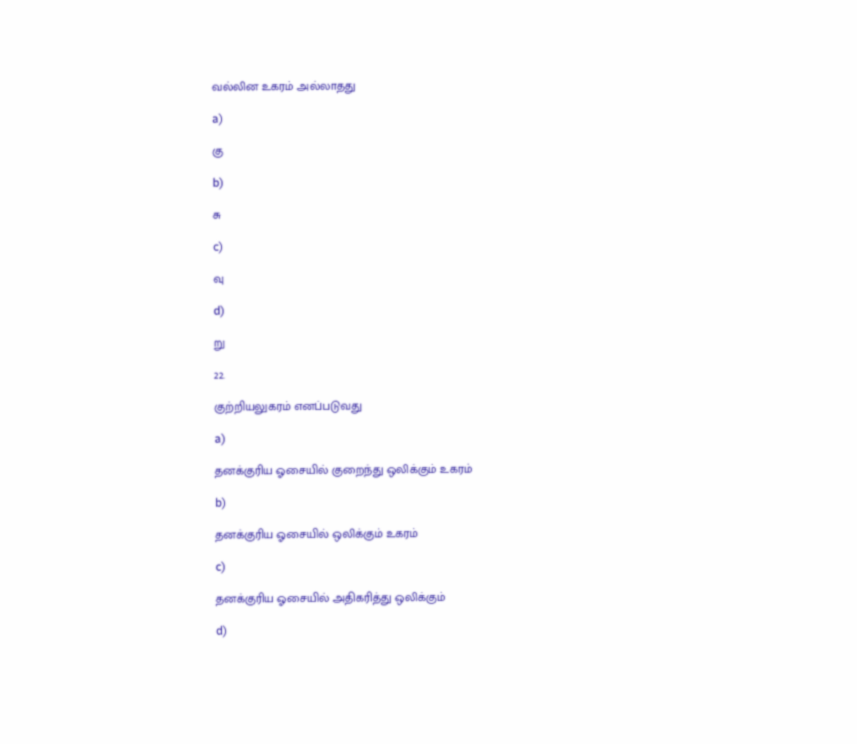வல்லின உகரம் அல்லாதது

a)

கு

b)

சு

c)

வு

d)

று

22.

குற்றியலுகரம் எனப்படுவது

a)

தனக்குரிய ஓசையில் குறைந்து ஒலிக்கும் உகரம்

b)

தனக்குரிய ஓசையில் ஒலிக்கும் உகரம்

c)

தனக்குரிய ஓசையில் அதிகரித்து ஒலிக்கும்

d)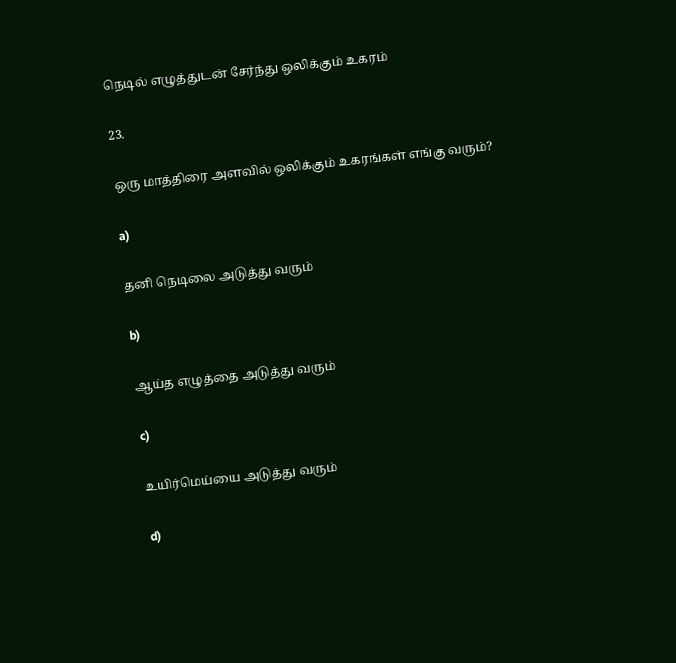நெடில் எழுத்துடன் சேர்ந்து ஒலிக்கும் உகரம்

23.

ஒரு மாத்திரை அளவில் ஒலிக்கும் உகரங்கள் எங்கு வரும்?

a)

தனி நெடிலை அடுத்து வரும்

b)

ஆய்த எழுத்தை அடுத்து வரும்

c)

உயிர்மெய்யை அடுத்து வரும்

d)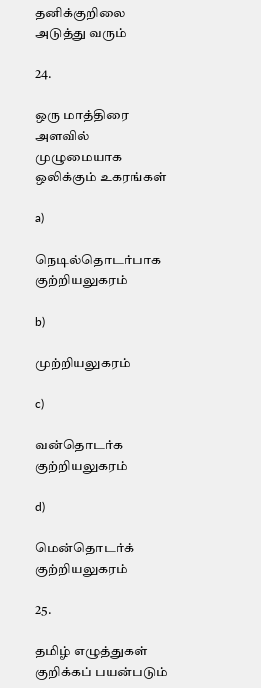தனிக்குறிலை அடுத்து வரும்

24.

ஒரு மாத்திரை அளவில் முழுமையாக ஒலிக்கும் உகரங்கள்

a)

நெடில்தொடர்பாக குற்றியலுகரம்

b)

முற்றியலுகரம்

c)

வன்தொடர்க குற்றியலுகரம்

d)

மென்தொடர்க் குற்றியலுகரம்

25.

தமிழ் எழுத்துகள் குறிக்கப் பயன்படும்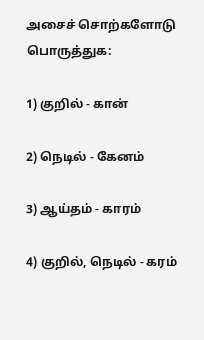அசைச் சொற்களோடு பொருத்துக:

1) குறில் - கான்

2) நெடில் - கேனம்

3) ஆய்தம் - காரம்

4) குறில், நெடில் - கரம்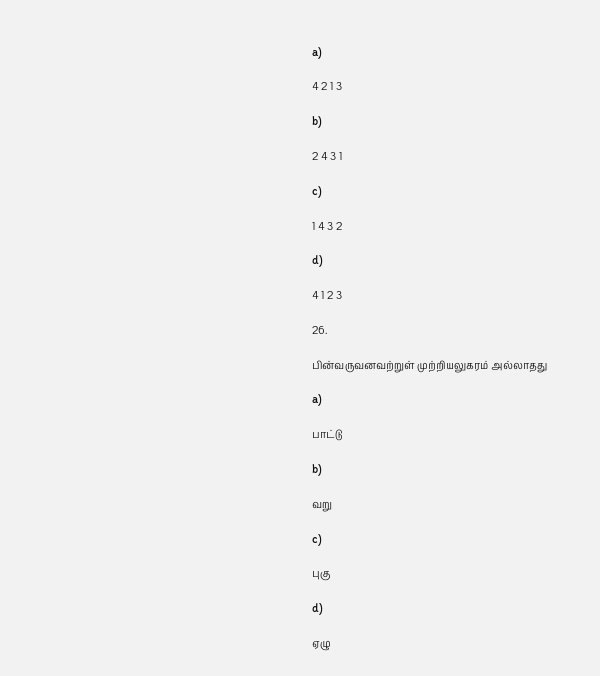a)

4 2 1 3

b)

2 4 3 1

c)

1 4 3 2

d)

4 1 2 3

26.

பின்வருவனவற்றுள் முற்றியலுகரம் அல்லாதது

a)

பாட்டு

b)

வறு

c)

புகு

d)

ஏழு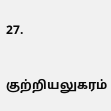27.

குற்றியலுகரம்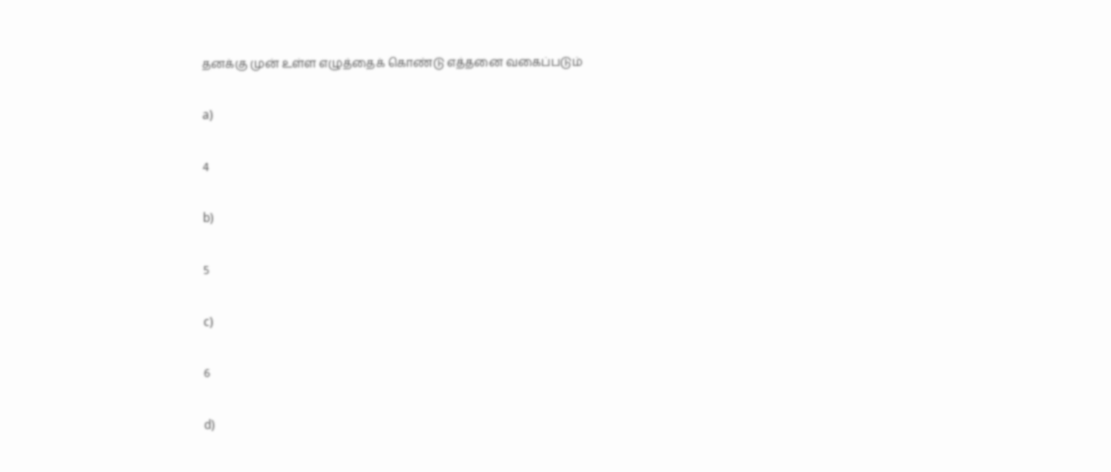தனக்கு முன் உள்ள எழுத்தைக் கொண்டு எத்தனை வகைப்படும்

a)

4

b)

5

c)

6

d)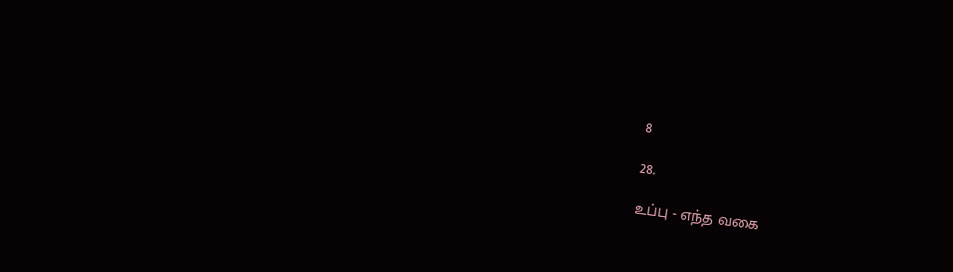8

28.

உப்பு - எந்த வகை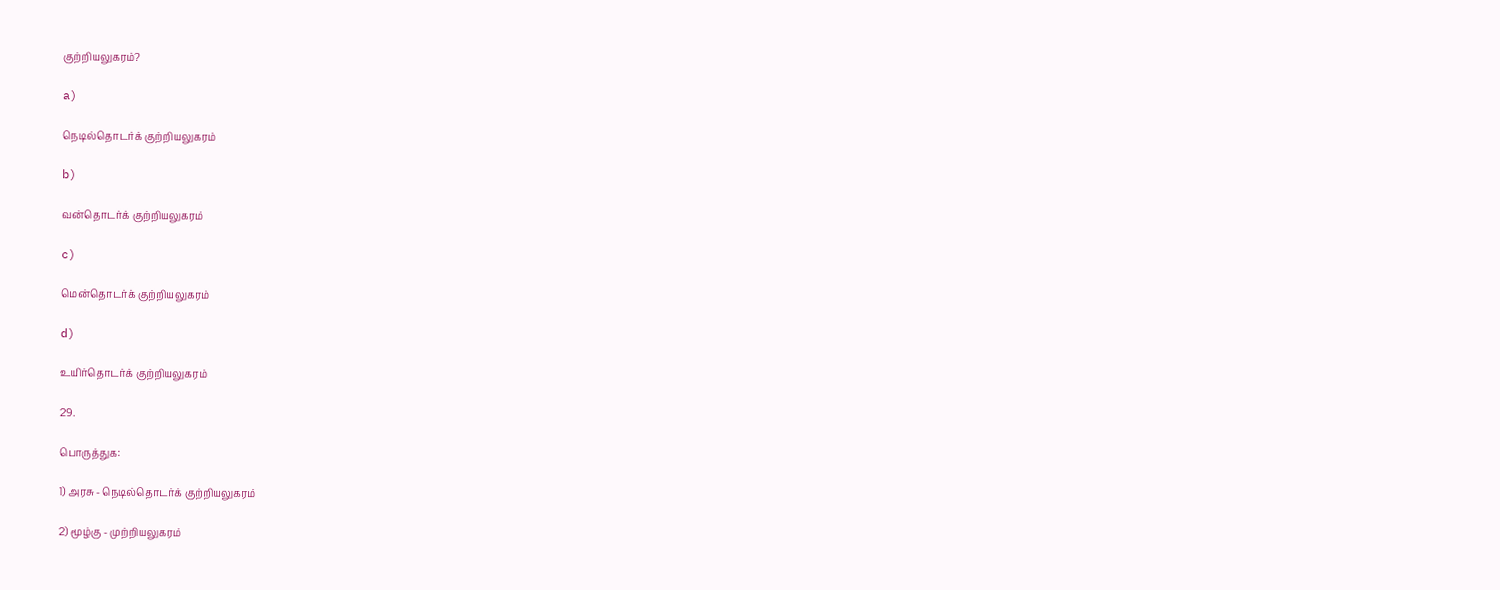குற்றியலுகரம்?

a)

நெடில்தொடர்க் குற்றியலுகரம்

b)

வன்தொடர்க் குற்றியலுகரம்

c)

மென்தொடர்க் குற்றியலுகரம்

d)

உயிர்தொடர்க் குற்றியலுகரம்

29.

பொருத்துக:

1) அரசு - நெடில்தொடர்க் குற்றியலுகரம்

2) மூழ்கு - முற்றியலுகரம்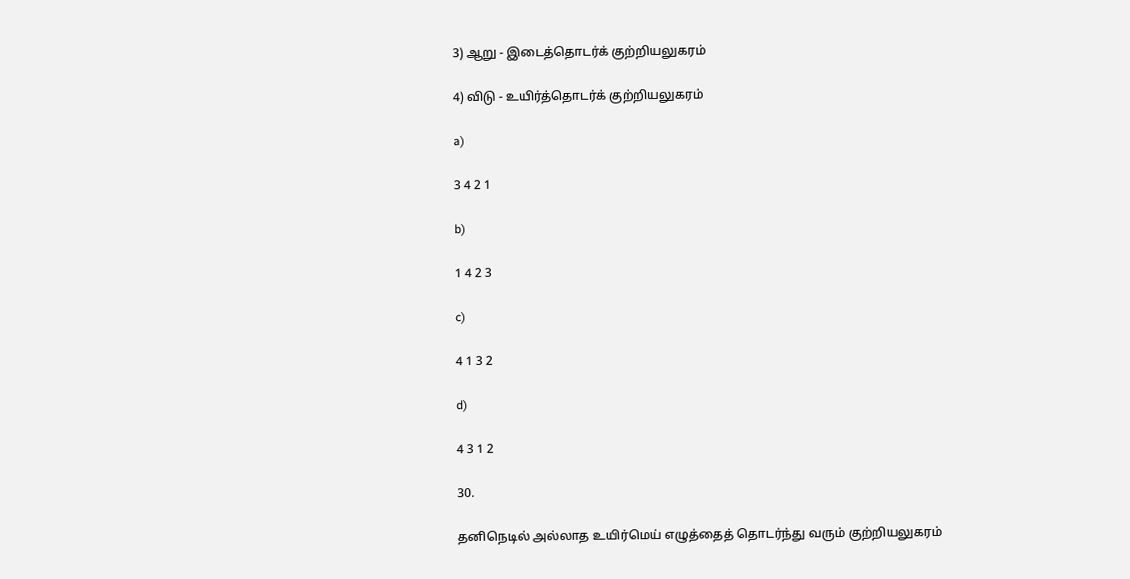3) ஆறு - இடைத்தொடர்க் குற்றியலுகரம்

4) விடு - உயிர்த்தொடர்க் குற்றியலுகரம்

a)

3 4 2 1

b)

1 4 2 3

c)

4 1 3 2

d)

4 3 1 2

30.

தனிநெடில் அல்லாத உயிர்மெய் எழுத்தைத் தொடர்ந்து வரும் குற்றியலுகரம்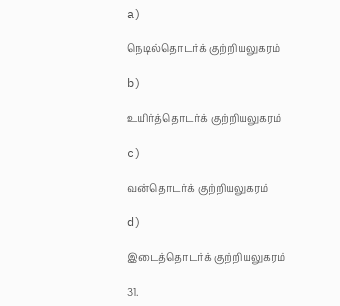a)

நெடில்தொடர்க் குற்றியலுகரம்

b)

உயிர்த்தொடர்க் குற்றியலுகரம்

c)

வன்தொடர்க் குற்றியலுகரம்

d)

இடைத்தொடர்க் குற்றியலுகரம்

31.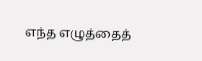எந்த எழுத்தைத்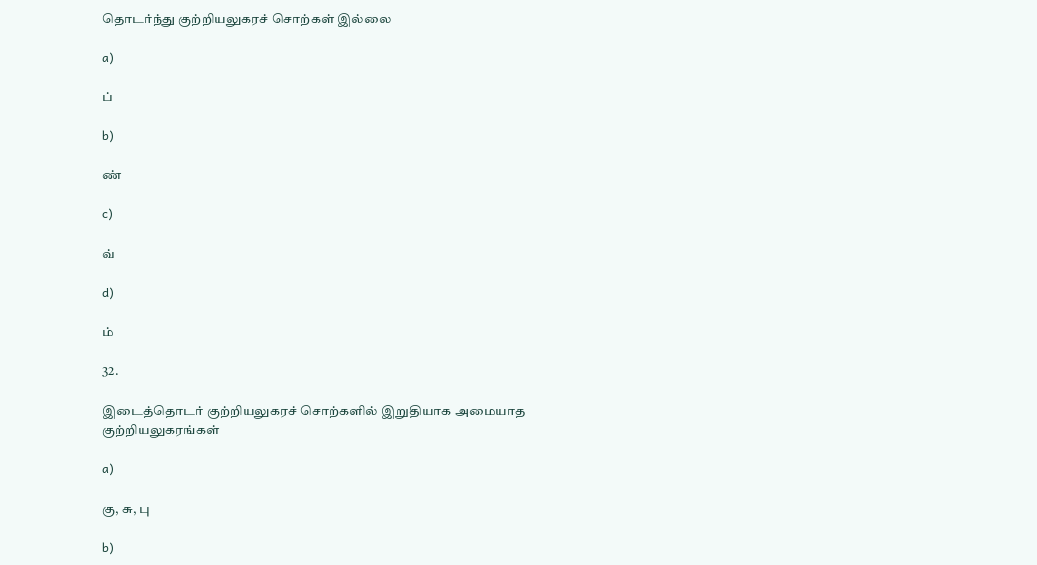தொடர்ந்து குற்றியலுகரச் சொற்கள் இல்லை

a)

ப்

b)

ண்

c)

வ்

d)

ம்

32.

இடைத்தொடர் குற்றியலுகரச் சொற்களில் இறுதியாக அமையாத குற்றியலுகரங்கள்

a)

கு, சு, பு

b)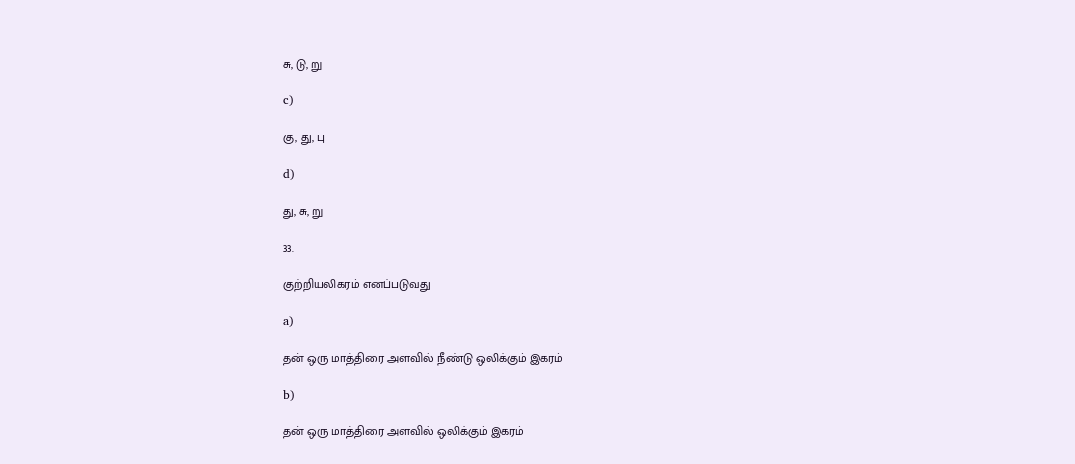சு, டு, று

c)

கு, து, பு

d)

து, சு, று

33.

குற்றியலிகரம் எனப்படுவது

a)

தன் ஒரு மாத்திரை அளவில் நீண்டு ஒலிக்கும் இகரம்

b)

தன் ஒரு மாத்திரை அளவில் ஒலிக்கும் இகரம்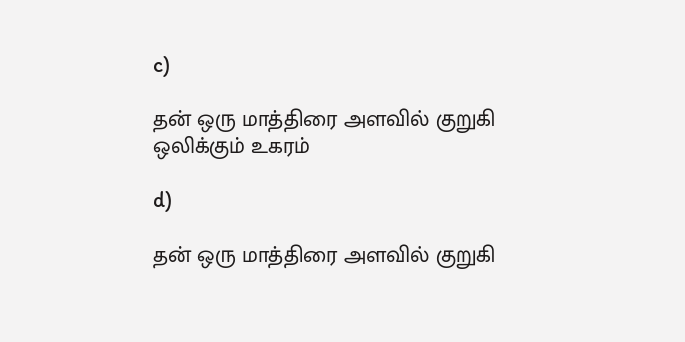c)

தன் ஒரு மாத்திரை அளவில் குறுகி ஒலிக்கும் உகரம்

d)

தன் ஒரு மாத்திரை அளவில் குறுகி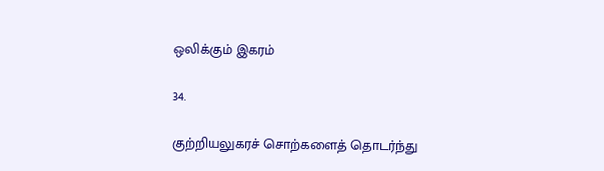ஒலிக்கும் இகரம்

34.

குற்றியலுகரச் சொற்களைத் தொடர்ந்து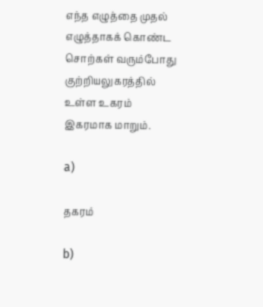எந்த எழுத்தை முதல் எழுத்தாகக் கொண்ட சொற்கள் வரும்போது குற்றியலுகரத்தில் உள்ள உகரம் இகரமாக மாறும்.

a)

தகரம்

b)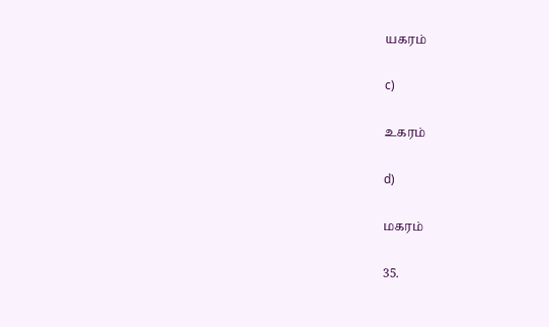யகரம்

c)

உகரம்

d)

மகரம்

35.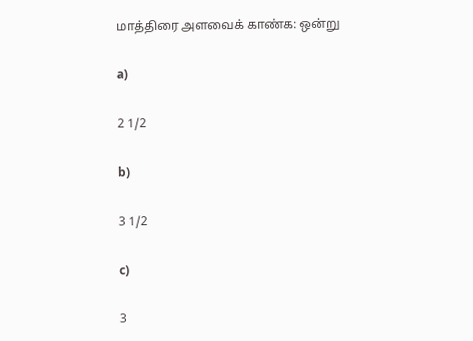மாத்திரை அளவைக் காண்க: ஒன்று

a)

2 1/2

b)

3 1/2

c)

3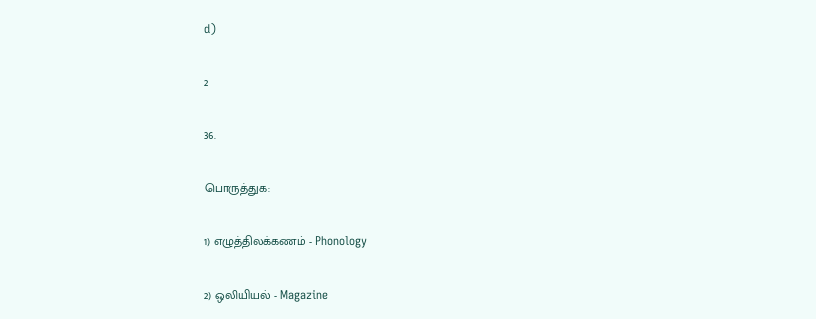d)

2

36.

பொருத்துக:

1) எழுத்திலக்கணம் - Phonology

2) ஒலியியல் - Magazine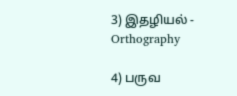3) இதழியல் - Orthography

4) பருவ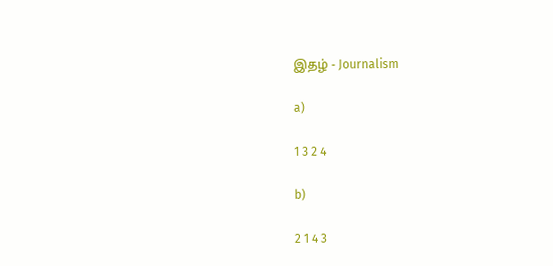இதழ் - Journalism

a)

1 3 2 4

b)

2 1 4 3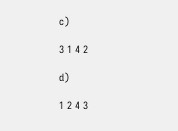c)

3 1 4 2

d)

1 2 4 3